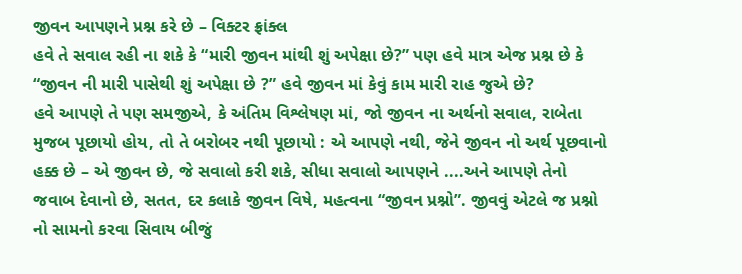જીવન આપણને પ્રશ્ન કરે છે – વિક્ટર ફ્રાંક્લ
હવે તે સવાલ રહી ના શકે કે “મારી જીવન માંથી શું અપેક્ષા છે?” પણ હવે માત્ર એજ પ્રશ્ન છે કે “જીવન ની મારી પાસેથી શું અપેક્ષા છે ?” હવે જીવન માં કેવું કામ મારી રાહ જુએ છે?
હવે આપણે તે પણ સમજીએ, કે અંતિમ વિશ્લેષણ માં, જો જીવન ના અર્થનો સવાલ, રાબેતા મુજબ પૂછાયો હોય, તો તે બરોબર નથી પૂછાયો : એ આપણે નથી, જેને જીવન નો અર્થ પૂછવાનો હક્ક છે – એ જીવન છે, જે સવાલો કરી શકે, સીધા સવાલો આપણને ....અને આપણે તેનો જવાબ દેવાનો છે, સતત, દર કલાકે જીવન વિષે, મહત્વના “જીવન પ્રશ્નો”. જીવવું એટલે જ પ્રશ્નો નો સામનો કરવા સિવાય બીજું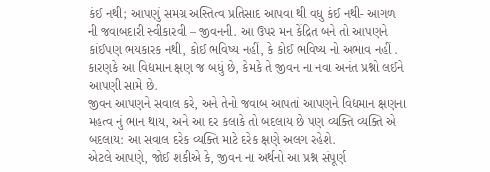કંઈ નથી; આપણું સમગ્ર અસ્તિત્વ પ્રતિસાદ આપવા થી વધુ કંઈ નથી- આગળ ની જવાબદારી સ્વીકારવી – જીવનની. આ ઉપર મન કેંદ્રિત બને તો આપણને કાંઈપણ ભયકારક નથી, કોઈ ભવિષ્ય નહીં, કે કોઈ ભવિષ્ય નો અભાવ નહીં . કારણકે આ વિદ્યમાન ક્ષણ જ બધું છે, કેમકે તે જીવન ના નવા અનંત પ્રશ્નો લઈને આપણી સામે છે.
જીવન આપણને સવાલ કરે, અને તેનો જવાબ આપતાં આપણને વિદ્યમાન ક્ષણના મહત્વ નું ભાન થાય, અને આ દર કલાકે તો બદલાય છે પણ વ્યક્તિ વ્યક્તિ એ બદલાય: આ સવાલ દરેક વ્યક્તિ માટે દરેક ક્ષણે અલગ રહેશે.
એટલે આપણે, જોઈ શકીએ કે, જીવન ના અર્થનો આ પ્રશ્ન સંપૂર્ણ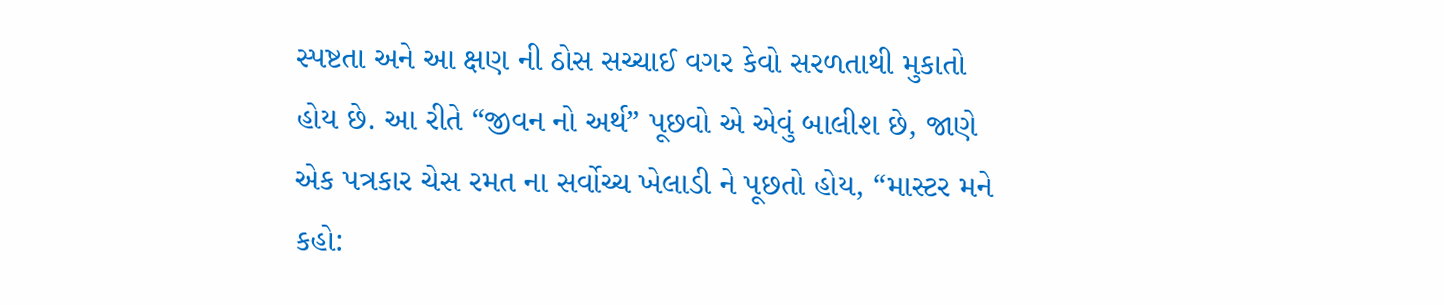સ્પષ્ટતા અને આ ક્ષણ ની ઠોસ સચ્ચાઈ વગર કેવો સરળતાથી મુકાતો હોય છે. આ રીતે “જીવન નો અર્થ” પૂછવો એ એવું બાલીશ છે, જાણે એક પત્રકાર ચેસ રમત ના સર્વોચ્ચ ખેલાડી ને પૂછતો હોય, “માસ્ટર મને કહો: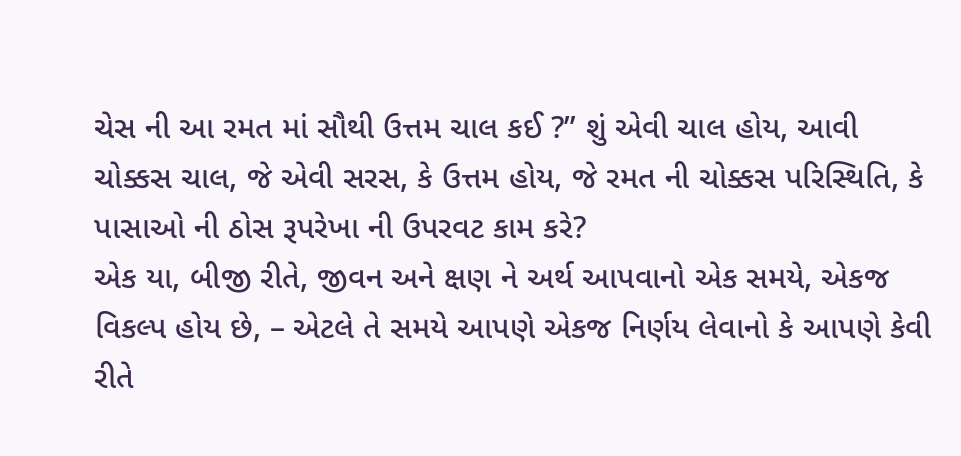ચેસ ની આ રમત માં સૌથી ઉત્તમ ચાલ કઈ ?” શું એવી ચાલ હોય, આવી ચોક્કસ ચાલ, જે એવી સરસ, કે ઉત્તમ હોય, જે રમત ની ચોક્કસ પરિસ્થિતિ, કે પાસાઓ ની ઠોસ રૂપરેખા ની ઉપરવટ કામ કરે?
એક યા, બીજી રીતે, જીવન અને ક્ષણ ને અર્થ આપવાનો એક સમયે, એકજ વિકલ્પ હોય છે, – એટલે તે સમયે આપણે એકજ નિર્ણય લેવાનો કે આપણે કેવી રીતે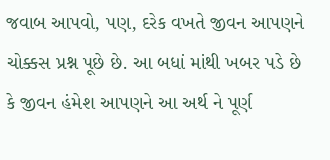જવાબ આપવો, પણ, દરેક વખતે જીવન આપણને ચોક્કસ પ્રશ્ન પૂછે છે. આ બધાં માંથી ખબર પડે છે કે જીવન હંમેશ આપણને આ અર્થ ને પૂર્ણ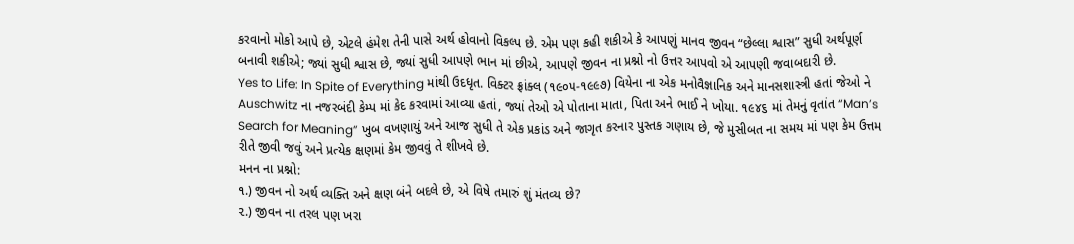કરવાનો મોકો આપે છે, એટલે હંમેશ તેની પાસે અર્થ હોવાનો વિકલ્પ છે. એમ પણ કહી શકીએ કે આપણું માનવ જીવન “છેલ્લા શ્વાસ” સુધી અર્થપૂર્ણ બનાવી શકીએ; જ્યાં સુધી શ્વાસ છે, જ્યાં સુધી આપણે ભાન માં છીએ, આપણે જીવન ના પ્રશ્નો નો ઉત્તર આપવો એ આપણી જવાબદારી છે.
Yes to Life: In Spite of Everything માંથી ઉદધૃત. વિક્ટર ફ્રાંક્લ (૧૯૦૫-૧૯૯૭) વિયેના ના એક મનોવૈજ્ઞાનિક અને માનસશાસ્ત્રી હતાં જેઓ ને Auschwitz ના નજરબંદી કેમ્પ માં કેદ કરવામાં આવ્યા હતાં, જ્યાં તેઓ એ પોતાના માતા, પિતા અને ભાઈ ને ખોયા. ૧૯૪૬ માં તેમનું વૃતાંત “Man’s Search for Meaning” ખુબ વખણાયું અને આજ સુધી તે એક પ્રકાંડ અને જાગૃત કરનાર પુસ્તક ગણાય છે, જે મુસીબત ના સમય માં પણ કેમ ઉત્તમ રીતે જીવી જવું અને પ્રત્યેક ક્ષણમાં કેમ જીવવું તે શીખવે છે.
મનન ના પ્રશ્નો:
૧.) જીવન નો અર્થ વ્યક્તિ અને ક્ષણ બંને બદલે છે, એ વિષે તમારું શું મંતવ્ય છે?
૨.) જીવન ના તરલ પણ ખરા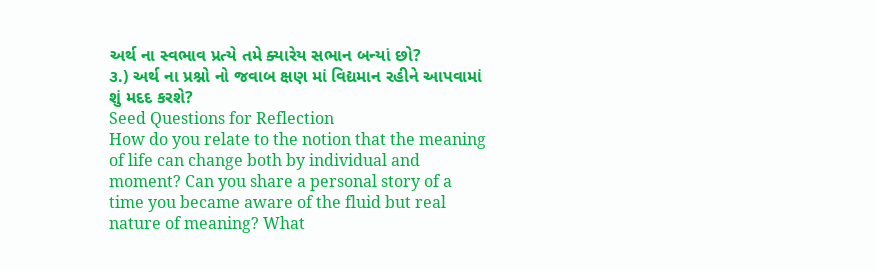અર્થ ના સ્વભાવ પ્રત્યે તમે ક્યારેય સભાન બન્યાં છો?
૩.) અર્થ ના પ્રશ્નો નો જવાબ ક્ષણ માં વિદ્યમાન રહીને આપવામાં શું મદદ કરશે?
Seed Questions for Reflection
How do you relate to the notion that the meaning of life can change both by individual and moment? Can you share a personal story of a time you became aware of the fluid but real nature of meaning? What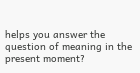helps you answer the question of meaning in the present moment?